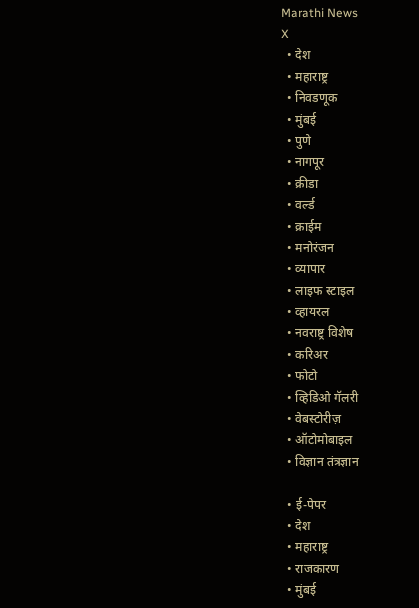Marathi News
X
  • देश
  • महाराष्ट्र
  • निवडणूक
  • मुंबई
  • पुणे
  • नागपूर
  • क्रीडा
  • वर्ल्ड
  • क्राईम
  • मनोरंजन
  • व्यापार
  • लाइफ स्टाइल
  • व्हायरल
  • नवराष्ट्र विशेष
  • करिअर
  • फोटो
  • व्हिडिओ गॅलरी
  • वेबस्टोरीज़
  • ऑटोमोबाइल
  • विज्ञान तंत्रज्ञान

  • ई-पेपर
  • देश
  • महाराष्ट्र
  • राजकारण
  • मुंबई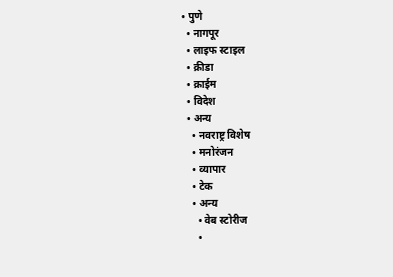• पुणे
  • नागपूर
  • लाइफ स्टाइल
  • क्रीडा
  • क्राईम
  • विदेश
  • अन्य
    • नवराष्ट्र विशेष
    • मनोरंजन
    • व्यापार
    • टेक
    • अन्य
      • वेब स्टोरीज
      •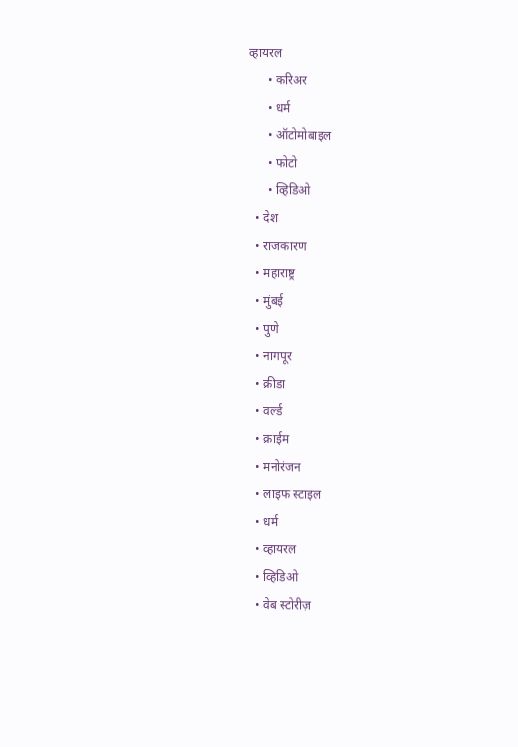व्हायरल
      • करिअर
      • धर्म
      • ऑटोमोबाइल
      • फोटो
      • व्हिडिओ
  • देश
  • राजकारण
  • महाराष्ट्र
  • मुंबई
  • पुणे
  • नागपूर
  • क्रीडा
  • वर्ल्ड
  • क्राईम
  • मनोरंजन
  • लाइफ स्टाइल
  • धर्म
  • व्हायरल
  • व्हिडिओ
  • वेब स्टोरीज़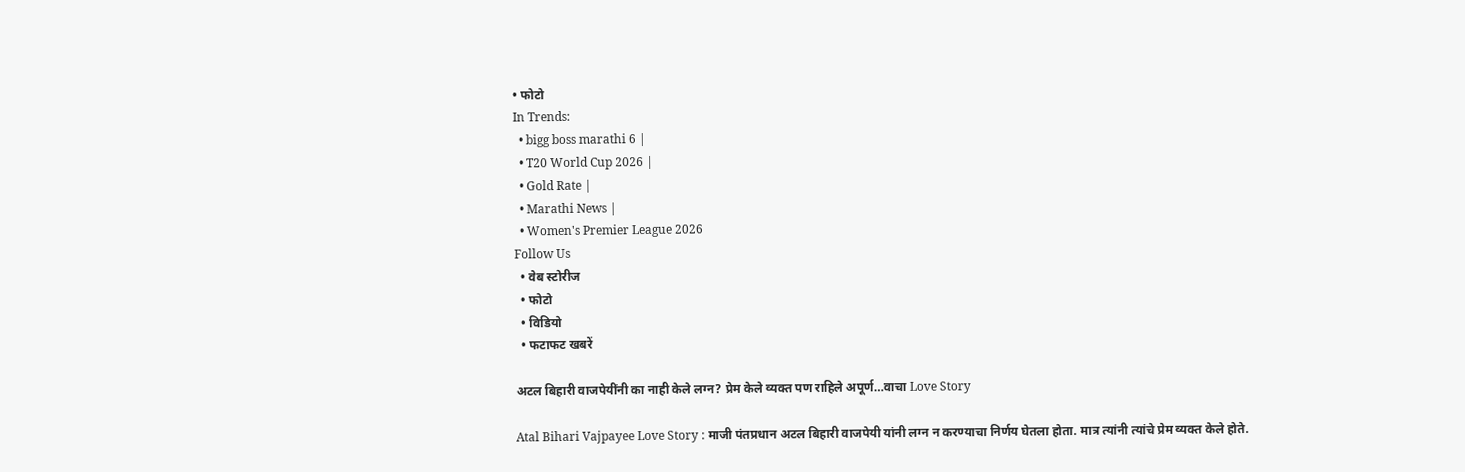• फोटो
In Trends:
  • bigg boss marathi 6 |
  • T20 World Cup 2026 |
  • Gold Rate |
  • Marathi News |
  • Women's Premier League 2026
Follow Us
  • वेब स्टोरीज
  • फोटो
  • विडियो
  • फटाफट खबरें

अटल बिहारी वाजपेयींनी का नाही केले लग्न? प्रेम केले व्यक्त पण राहिले अपूर्ण…वाचा Love Story

Atal Bihari Vajpayee Love Story : माजी पंतप्रधान अटल बिहारी वाजपेयी यांनी लग्न न करण्याचा निर्णय घेतला होता. मात्र त्यांनी त्यांचे प्रेम व्यक्त केले होते.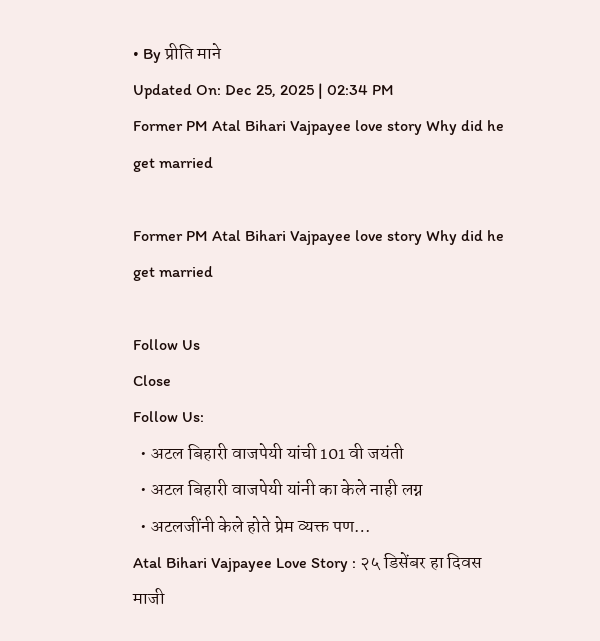• By प्रीति माने
Updated On: Dec 25, 2025 | 02:34 PM
Former PM Atal Bihari Vajpayee love story Why did he get married

Former PM Atal Bihari Vajpayee love story Why did he get married

Follow Us
Close
Follow Us:
  • अटल बिहारी वाजपेयी यांची 101 वी जयंती
  • अटल बिहारी वाजपेयी यांनी का केले नाही लग्न
  • अटलजींनी केले होते प्रेम व्यक्त पण…
Atal Bihari Vajpayee Love Story : २५ डिसेंबर हा दिवस माजी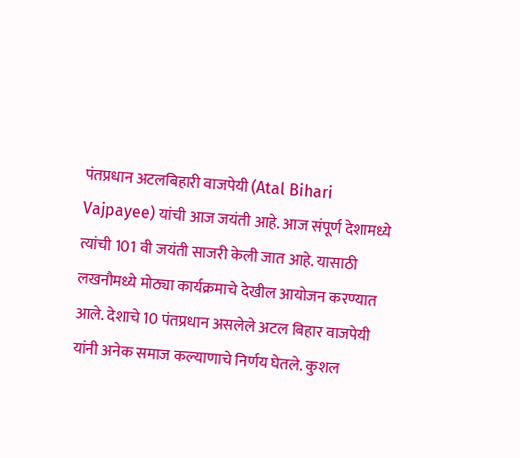पंतप्रधान अटलबिहारी वाजपेयी (Atal Bihari Vajpayee) यांची आज जयंती आहे. आज संपूर्ण देशामध्ये त्यांची 101 वी जयंती साजरी केली जात आहे. यासाठी लखनौमध्ये मोठ्या कार्यक्रमाचे देखील आयोजन करण्यात आले. देशाचे 10 पंतप्रधान असलेले अटल बिहार वाजपेयी यांनी अनेक समाज कल्याणाचे निर्णय घेतले. कुशल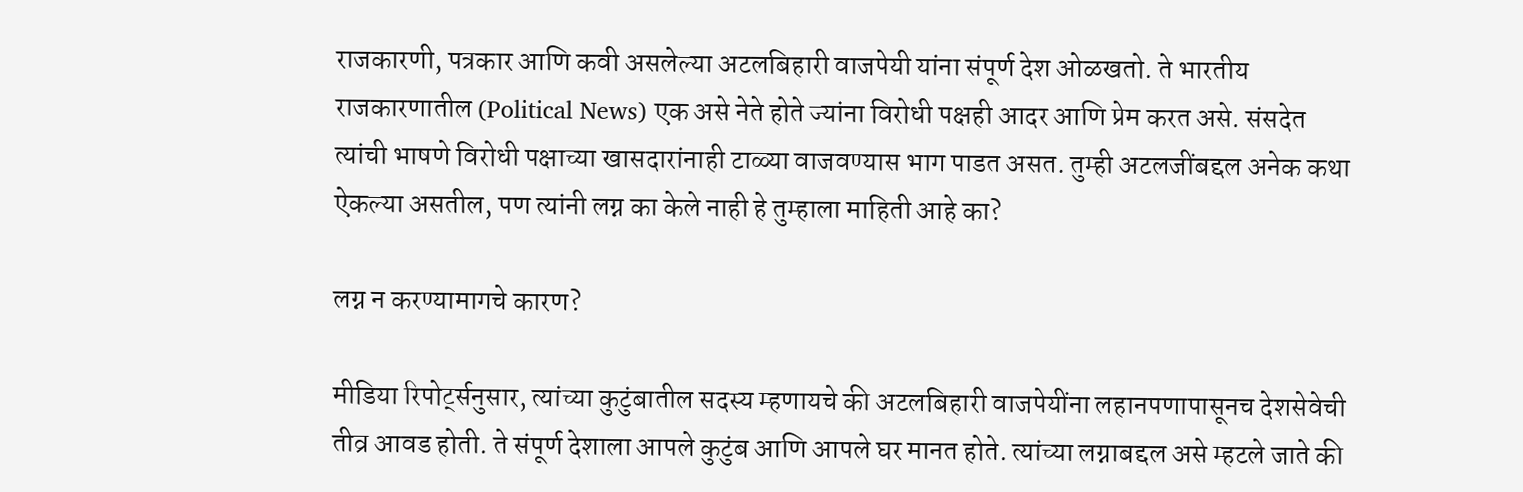राजकारणी, पत्रकार आणि कवी असलेल्या अटलबिहारी वाजपेयी यांना संपूर्ण देश ओळखतो. ते भारतीय राजकारणातील (Political News) एक असे नेते होते ज्यांना विरोधी पक्षही आदर आणि प्रेम करत असे. संसदेत त्यांची भाषणे विरोधी पक्षाच्या खासदारांनाही टाळ्या वाजवण्यास भाग पाडत असत. तुम्ही अटलजींबद्दल अनेक कथा ऐकल्या असतील, पण त्यांनी लग्न का केले नाही हे तुम्हाला माहिती आहे का?

लग्न न करण्यामागचे कारण?

मीडिया रिपोर्ट्सनुसार, त्यांच्या कुटुंबातील सदस्य म्हणायचे की अटलबिहारी वाजपेयींना लहानपणापासूनच देशसेवेची तीव्र आवड होती. ते संपूर्ण देशाला आपले कुटुंब आणि आपले घर मानत होते. त्यांच्या लग्नाबद्दल असे म्हटले जाते की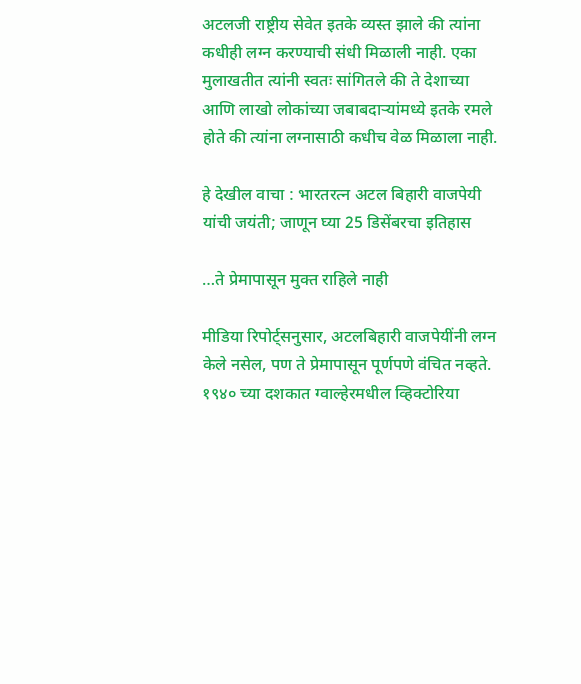अटलजी राष्ट्रीय सेवेत इतके व्यस्त झाले की त्यांना कधीही लग्न करण्याची संधी मिळाली नाही. एका मुलाखतीत त्यांनी स्वतः सांगितले की ते देशाच्या आणि लाखो लोकांच्या जबाबदाऱ्यांमध्ये इतके रमले होते की त्यांना लग्नासाठी कधीच वेळ मिळाला नाही.

हे देखील वाचा : भारतरत्न अटल बिहारी वाजपेयी यांची जयंती; जाणून घ्या 25 डिसेंबरचा इतिहास

…ते प्रेमापासून मुक्त राहिले नाही

मीडिया रिपोर्ट्सनुसार, अटलबिहारी वाजपेयींनी लग्न केले नसेल, पण ते प्रेमापासून पूर्णपणे वंचित नव्हते. १९४० च्या दशकात ग्वाल्हेरमधील व्हिक्टोरिया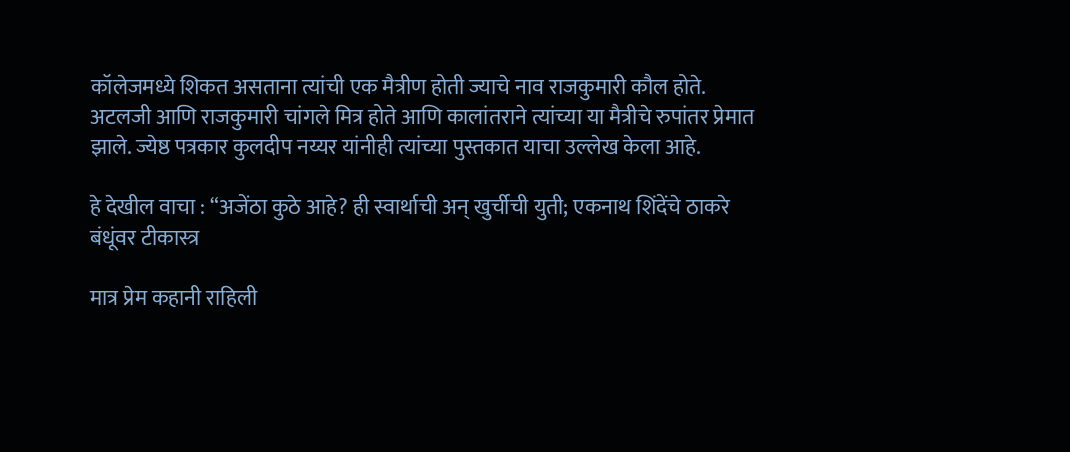कॉलेजमध्ये शिकत असताना त्यांची एक मैत्रीण होती ज्याचे नाव राजकुमारी कौल होते. अटलजी आणि राजकुमारी चांगले मित्र होते आणि कालांतराने त्यांच्या या मैत्रीचे रुपांतर प्रेमात झाले. ज्येष्ठ पत्रकार कुलदीप नय्यर यांनीही त्यांच्या पुस्तकात याचा उल्लेख केला आहे.

हे देखील वाचा : “अजेंठा कुठे आहे? ही स्वार्थाची अन् खुर्चीची युती; एकनाथ शिंदेंचे ठाकरे बंधूंवर टीकास्त्र

मात्र प्रेम कहानी राहिली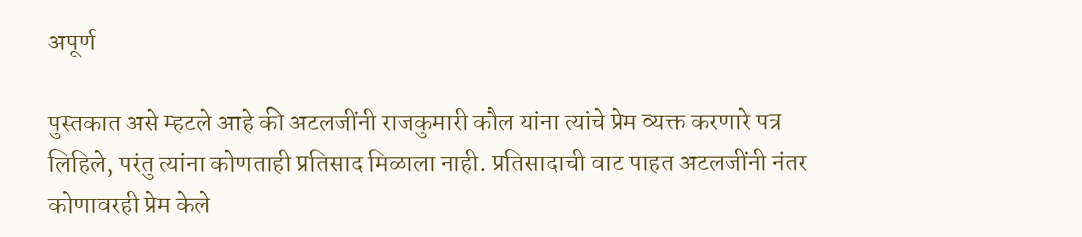अपूर्ण

पुस्तकात असे म्हटले आहे की अटलजींनी राजकुमारी कौल यांना त्यांचे प्रेम व्यक्त करणारे पत्र लिहिले, परंतु त्यांना कोणताही प्रतिसाद मिळाला नाही. प्रतिसादाची वाट पाहत अटलजींनी नंतर कोणावरही प्रेम केले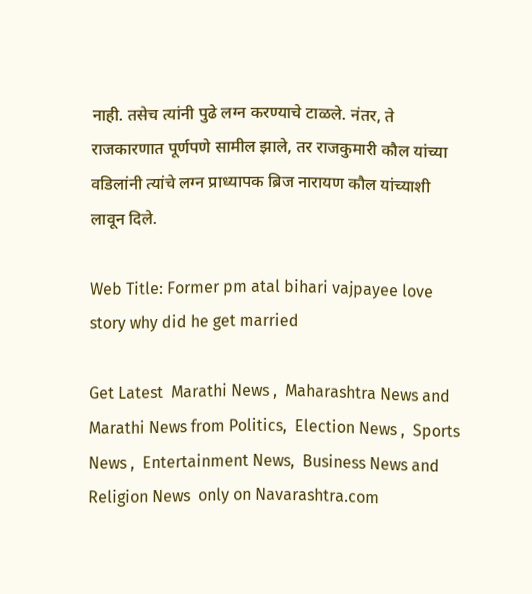नाही. तसेच त्यांनी पुढे लग्न करण्याचे टाळले. नंतर, ते राजकारणात पूर्णपणे सामील झाले, तर राजकुमारी कौल यांच्या वडिलांनी त्यांचे लग्न प्राध्यापक ब्रिज नारायण कौल यांच्याशी लावून दिले.

Web Title: Former pm atal bihari vajpayee love story why did he get married

Get Latest  Marathi News ,  Maharashtra News and  Marathi News from Politics,  Election News ,  Sports News ,  Entertainment News,  Business News and   Religion News  only on Navarashtra.com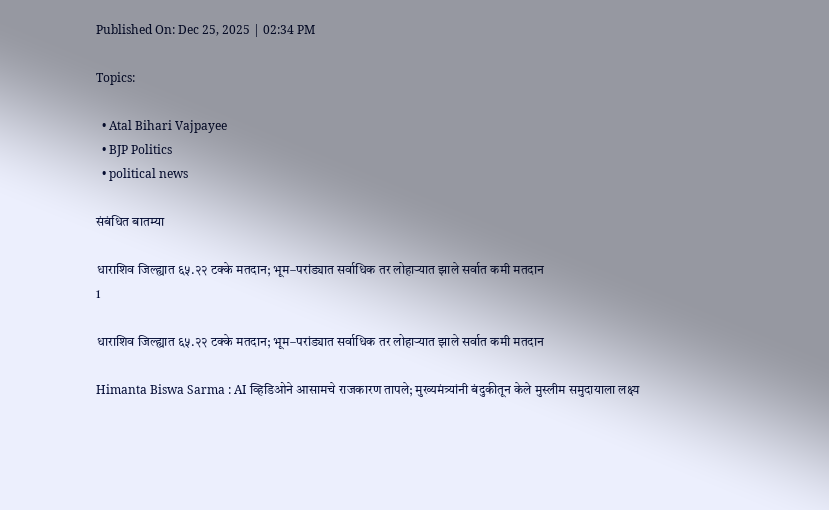Published On: Dec 25, 2025 | 02:34 PM

Topics:

  • Atal Bihari Vajpayee
  • BJP Politics
  • political news

संबंधित बातम्या

धाराशिव जिल्ह्यात ६५.२२ टक्के मतदान; भूम–परांड्यात सर्वाधिक तर लोहाऱ्यात झाले सर्वात कमी मतदान
1

धाराशिव जिल्ह्यात ६५.२२ टक्के मतदान; भूम–परांड्यात सर्वाधिक तर लोहाऱ्यात झाले सर्वात कमी मतदान

Himanta Biswa Sarma : AI व्हिडिओने आसामचे राजकारण तापले; मुख्यमंत्र्यांनी बंदुकीतून केले मुस्लीम समुदायाला लक्ष्य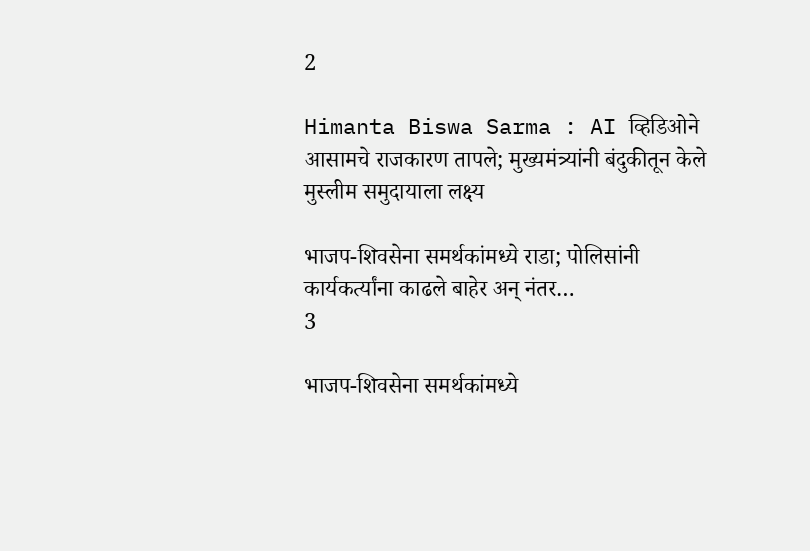2

Himanta Biswa Sarma : AI व्हिडिओने आसामचे राजकारण तापले; मुख्यमंत्र्यांनी बंदुकीतून केले मुस्लीम समुदायाला लक्ष्य

भाजप-शिवसेना समर्थकांमध्ये राडा; पोलिसांनी कार्यकर्त्यांना काढले बाहेर अन् नंतर…
3

भाजप-शिवसेना समर्थकांमध्ये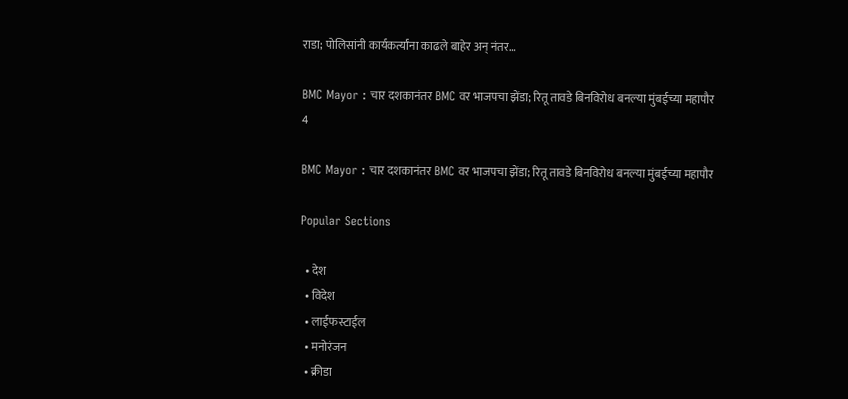राडा; पोलिसांनी कार्यकर्त्यांना काढले बाहेर अन् नंतर…

BMC Mayor : चार दशकानंतर BMC वर भाजपचा झेंडा; रितू तावडे बिनविरोध बनल्या मुंबईच्या महापौर
4

BMC Mayor : चार दशकानंतर BMC वर भाजपचा झेंडा; रितू तावडे बिनविरोध बनल्या मुंबईच्या महापौर

Popular Sections

  • देश
  • विदेश
  • लाईफस्टाईल
  • मनोरंजन
  • क्रीडा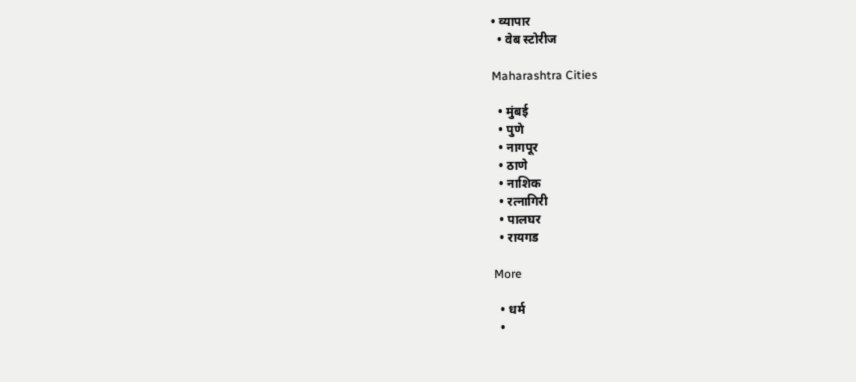• व्यापार
  • वेब स्टोरीज

Maharashtra Cities

  • मुंबई
  • पुणे
  • नागपूर
  • ठाणे
  • नाशिक
  • रत्नागिरी
  • पालघर
  • रायगड

More

  • धर्म
  •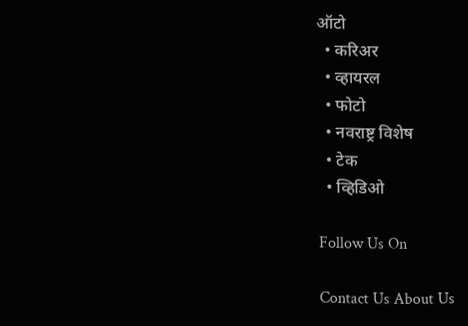ऑटो
  • करिअर
  • व्हायरल
  • फोटो
  • नवराष्ट्र विशेष
  • टेक
  • व्हिडिओ

Follow Us On

Contact Us About Us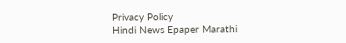Privacy Policy
Hindi News Epaper Marathi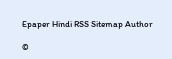Epaper Hindi RSS Sitemap Author

©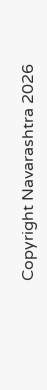Copyright Navarashtra 2026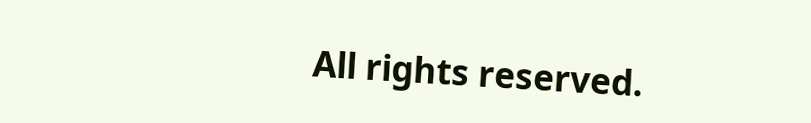All rights reserved.